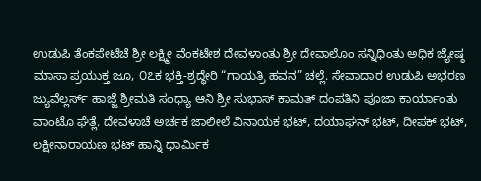ಉಡುಪಿ ತೆಂಕಪೇಟೆಚೆ ಶ್ರೀ ಲಕ್ಷ್ಮೀ ವೆಂಕಟೇಶ ದೇವಳಾಂತು ಶ್ರೀ ದೇವಾಲೊಂ ಸನ್ನಿಧಿಂತು ಅಧಿಕ ಜ್ಯೇಷ್ಠ ಮಾಸಾ ಪ್ರಯುಕ್ತ ಜೂ, ೦೭ಕ ಭಕ್ತಿ-ಶ್ರದ್ಧೇರಿ “ಗಾಯತ್ರಿ ಹವನ” ಚಲ್ಲೆ. ಸೇವಾದಾರ ಉಡುಪಿ ಅಭರಣ ಜ್ಯುವೆಲ್ಲರ್ಸ್ ಹಾಜ್ಜೆ ಶ್ರೀಮತಿ ಸಂಧ್ಯಾ ಆನಿ ಶ್ರೀ ಸುಭಾಸ್ ಕಾಮತ್ ದಂಪತಿನಿ ಪೂಜಾ ಕಾರ್ಯಾಂತು ವಾಂಟೊ ಘೆತ್ಲೆ. ದೇವಳಾಚೆ ಅರ್ಚಕ ಜಾಲೀಲೆ ವಿನಾಯಕ ಭಟ್, ದಯಾಘನ್ ಭಟ್, ದೀಪಕ್ ಭಟ್, ಲಕ್ಷೀನಾರಾಯಣ ಭಟ್ ಹಾನ್ನಿ ಧಾರ್ಮಿಕ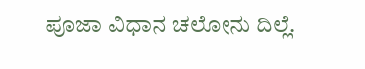ಪೂಜಾ ವಿಧಾನ ಚಲೋನು ದಿಲ್ಲೆ.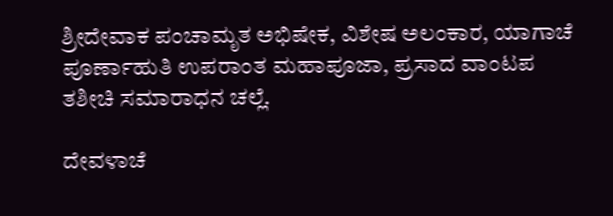ಶ್ರೀದೇವಾಕ ಪಂಚಾಮೃತ ಅಭಿಷೇಕ, ವಿಶೇಷ ಅಲಂಕಾರ, ಯಾಗಾಚೆ ಪೂರ್ಣಾಹುತಿ ಉಪರಾಂತ ಮಹಾಪೂಜಾ, ಪ್ರಸಾದ ವಾಂಟಪ ತಶೀಚಿ ಸಮಾರಾಧನ ಚಲ್ಲೆ.

ದೇವಳಾಚೆ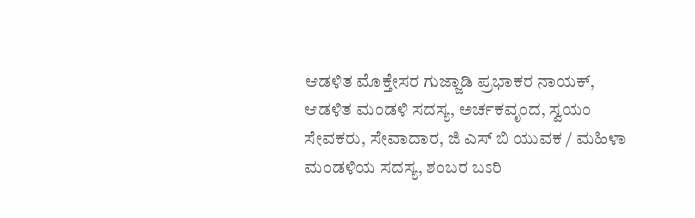ಆಡಳಿತ ಮೊಕ್ತೇಸರ ಗುಜ್ಜಾಡಿ ಪ್ರಭಾಕರ ನಾಯಕ್, ಆಡಳಿತ ಮಂಡಳಿ ಸದಸ್ಯ, ಅರ್ಚಕವೃಂದ, ಸ್ವಯಂ ಸೇವಕರು, ಸೇವಾದಾರ, ಜಿ ಎಸ್ ಬಿ ಯುವಕ / ಮಹಿಳಾ ಮಂಡಳಿಯ ಸದಸ್ಯ, ಶಂಬರ ಬಽರಿ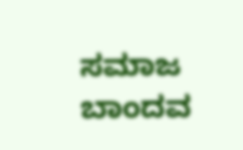ಸಮಾಜ ಬಾಂದವ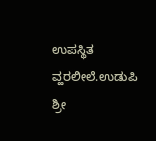ಉಪಸ್ಥಿತ ವ್ಹರಲೀಲೆ.ಉಡುಪಿ ಶ್ರೀ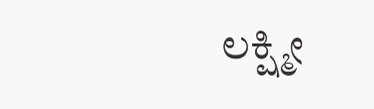ಲಕ್ಷ್ಮೀ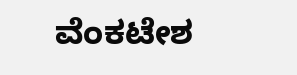ವೆಂಕಟೇಶ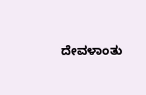ದೇವಳಾಂತು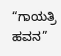“ಗಾಯತ್ರಿ ಹವನ”